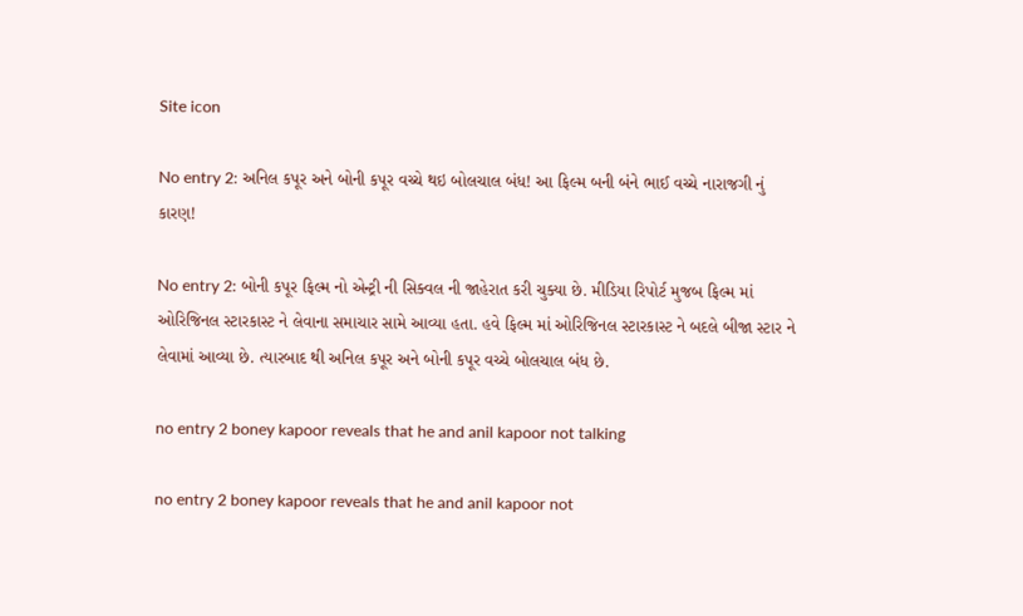Site icon

No entry 2: અનિલ કપૂર અને બોની કપૂર વચ્ચે થઇ બોલચાલ બંધ! આ ફિલ્મ બની બંને ભાઈ વચ્ચે નારાજગી નું કારણ!

No entry 2: બોની કપૂર ફિલ્મ નો એન્ટ્રી ની સિક્વલ ની જાહેરાત કરી ચુક્યા છે. મીડિયા રિપોર્ટ મુજબ ફિલ્મ માં ઓરિજિનલ સ્ટારકાસ્ટ ને લેવાના સમાચાર સામે આવ્યા હતા. હવે ફિલ્મ માં ઓરિજિનલ સ્ટારકાસ્ટ ને બદલે બીજા સ્ટાર ને લેવામાં આવ્યા છે. ત્યારબાદ થી અનિલ કપૂર અને બોની કપૂર વચ્ચે બોલચાલ બંધ છે.

no entry 2 boney kapoor reveals that he and anil kapoor not talking

no entry 2 boney kapoor reveals that he and anil kapoor not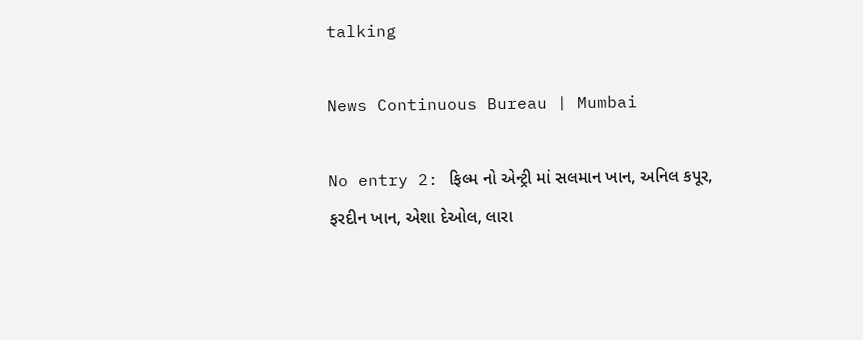talking

News Continuous Bureau | Mumbai

No entry 2: ફિલ્મ નો એન્ટ્રી માં સલમાન ખાન, અનિલ કપૂર, ફરદીન ખાન, એશા દેઓલ, લારા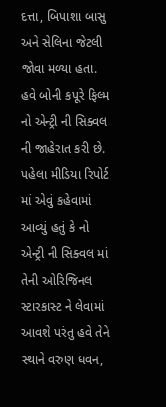દત્તા, બિપાશા બાસુ અને સેલિના જેટલી જોવા મળ્યા હતા. હવે બોની કપૂરે ફિલ્મ નો એન્ટ્રી ની સિક્વલ ની જાહેરાત કરી છે. પહેલા મીડિયા રિપોર્ટ માં એવું કહેવામાં આવ્યું હતું કે નો એન્ટ્રી ની સિક્વલ માં તેની ઓરિજિનલ સ્ટારકાસ્ટ ને લેવામાં આવશે પરંતુ હવે તેને સ્થાને વરુણ ધવન,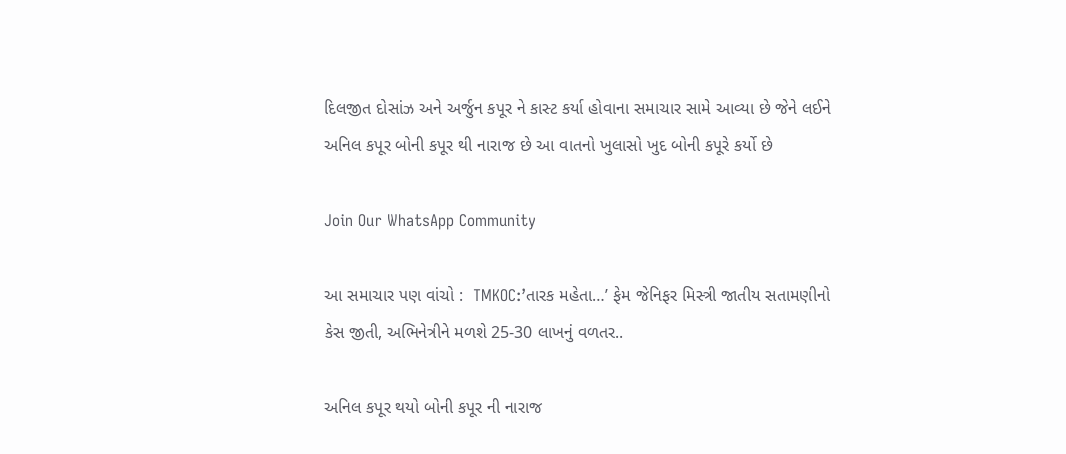દિલજીત દોસાંઝ અને અર્જુન કપૂર ને કાસ્ટ કર્યા હોવાના સમાચાર સામે આવ્યા છે જેને લઈને અનિલ કપૂર બોની કપૂર થી નારાજ છે આ વાતનો ખુલાસો ખુદ બોની કપૂરે કર્યો છે

Join Our WhatsApp Community

આ સમાચાર પણ વાંચો :  TMKOC:’તારક મહેતા…’ ફેમ જેનિફર મિસ્ત્રી જાતીય સતામણીનો કેસ જીતી, અભિનેત્રીને મળશે 25-30 લાખનું વળતર..

અનિલ કપૂર થયો બોની કપૂર ની નારાજ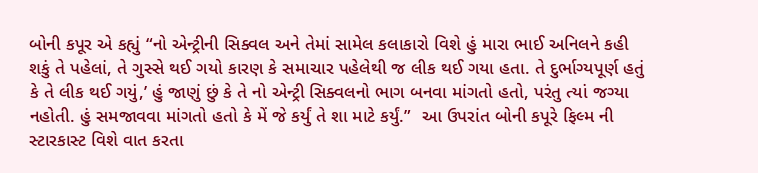બોની કપૂર એ કહ્યું “નો એન્ટ્રીની સિક્વલ અને તેમાં સામેલ કલાકારો વિશે હું મારા ભાઈ અનિલને કહી શકું તે પહેલાં, તે ગુસ્સે થઈ ગયો કારણ કે સમાચાર પહેલેથી જ લીક થઈ ગયા હતા. તે દુર્ભાગ્યપૂર્ણ હતું કે તે લીક થઈ ગયું,’ હું જાણું છું કે તે નો એન્ટ્રી સિક્વલનો ભાગ બનવા માંગતો હતો, પરંતુ ત્યાં જગ્યા નહોતી. હું સમજાવવા માંગતો હતો કે મેં જે કર્યું તે શા માટે કર્યું.”  આ ઉપરાંત બોની કપૂરે ફિલ્મ ની સ્ટારકાસ્ટ વિશે વાત કરતા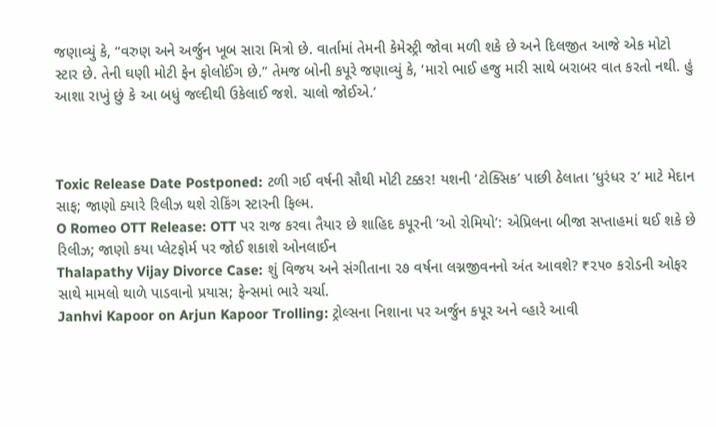જણાવ્યું કે, “વરુણ અને અર્જુન ખૂબ સારા મિત્રો છે. વાર્તામાં તેમની કેમેસ્ટ્રી જોવા મળી શકે છે અને દિલજીત આજે એક મોટો સ્ટાર છે. તેની ઘણી મોટી ફેન ફોલોઈંગ છે.” તેમજ બોની કપૂરે જણાવ્યું કે, ‘મારો ભાઈ હજુ મારી સાથે બરાબર વાત કરતો નથી. હું આશા રાખું છું કે આ બધું જલ્દીથી ઉકેલાઈ જશે. ચાલો જોઈએ.’



Toxic Release Date Postponed: ટળી ગઈ વર્ષની સૌથી મોટી ટક્કર! યશની ‘ટોક્સિક’ પાછી ઠેલાતા ‘ધુરંધર ૨’ માટે મેદાન સાફ; જાણો ક્યારે રિલીઝ થશે રોકિંગ સ્ટારની ફિલ્મ.
O Romeo OTT Release: OTT પર રાજ કરવા તૈયાર છે શાહિદ કપૂરની ‘ઓ રોમિયો’: એપ્રિલના બીજા સપ્તાહમાં થઈ શકે છે રિલીઝ; જાણો કયા પ્લેટફોર્મ પર જોઈ શકાશે ઓનલાઈન
Thalapathy Vijay Divorce Case: શું વિજય અને સંગીતાના ૨૭ વર્ષના લગ્નજીવનનો અંત આવશે? ₹૨૫૦ કરોડની ઓફર સાથે મામલો થાળે પાડવાનો પ્રયાસ; ફેન્સમાં ભારે ચર્ચા.
Janhvi Kapoor on Arjun Kapoor Trolling: ટ્રોલ્સના નિશાના પર અર્જુન કપૂર અને વ્હારે આવી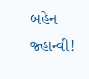બહેન જ્હાન્વી!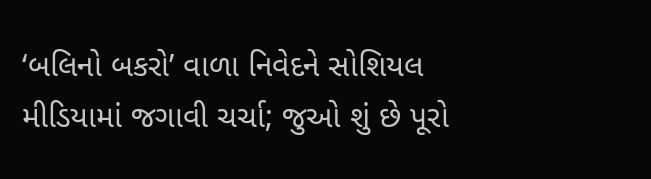‘બલિનો બકરો’ વાળા નિવેદને સોશિયલ મીડિયામાં જગાવી ચર્ચા; જુઓ શું છે પૂરો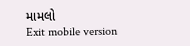મામલો
Exit mobile version